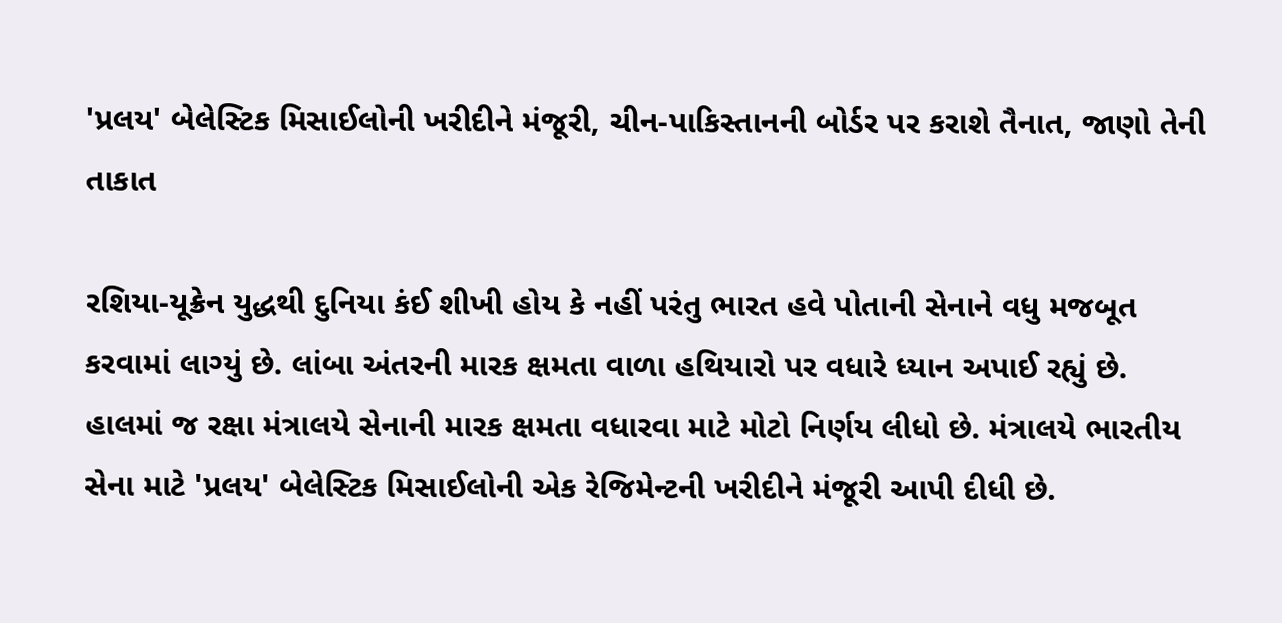'પ્રલય' બેલેસ્ટિક મિસાઈલોની ખરીદીને મંજૂરી, ચીન-પાકિસ્તાનની બોર્ડર પર કરાશે તૈનાત, જાણો તેની તાકાત

રશિયા-યૂક્રેન યુદ્ધથી દુનિયા કંઈ શીખી હોય કે નહીં પરંતુ ભારત હવે પોતાની સેનાને વધુ મજબૂત કરવામાં લાગ્યું છે. લાંબા અંતરની મારક ક્ષમતા વાળા હથિયારો પર વધારે ધ્યાન અપાઈ રહ્યું છે. હાલમાં જ રક્ષા મંત્રાલયે સેનાની મારક ક્ષમતા વધારવા માટે મોટો નિર્ણય લીધો છે. મંત્રાલયે ભારતીય સેના માટે 'પ્રલય' બેલેસ્ટિક મિસાઈલોની એક રેજિમેન્ટની ખરીદીને મંજૂરી આપી દીધી છે.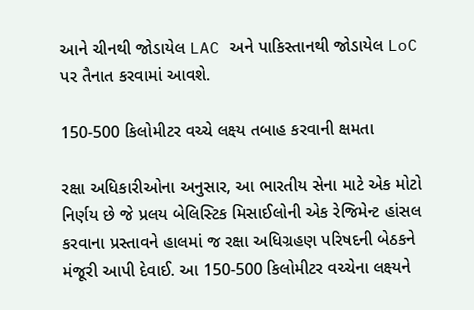આને ચીનથી જોડાયેલ LAC અને પાકિસ્તાનથી જોડાયેલ LoC પર તૈનાત કરવામાં આવશે.

150-500 કિલોમીટર વચ્ચે લક્ષ્ય તબાહ કરવાની ક્ષમતા

રક્ષા અધિકારીઓના અનુસાર, આ ભારતીય સેના માટે એક મોટો નિર્ણય છે જે પ્રલય બેલિસ્ટિક મિસાઈલોની એક રેજિમેન્ટ હાંસલ કરવાના પ્રસ્તાવને હાલમાં જ રક્ષા અધિગ્રહણ પરિષદની બેઠકને મંજૂરી આપી દેવાઈ. આ 150-500 કિલોમીટર વચ્ચેના લક્ષ્યને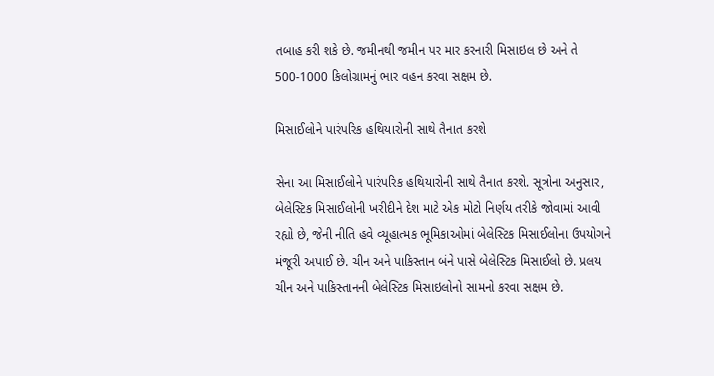તબાહ કરી શકે છે. જમીનથી જમીન પર માર કરનારી મિસાઇલ છે અને તે 500-1000 કિલોગ્રામનું ભાર વહન કરવા સક્ષમ છે.

મિસાઈલોને પારંપરિક હથિયારોની સાથે તૈનાત કરશે

સેના આ મિસાઈલોને પારંપરિક હથિયારોની સાથે તૈનાત કરશે. સૂત્રોના અનુસાર, બેલેસ્ટિક મિસાઈલોની ખરીદીને દેશ માટે એક મોટો નિર્ણય તરીકે જોવામાં આવી રહ્યો છે, જેની નીતિ હવે વ્યૂહાત્મક ભૂમિકાઓમાં બેલેસ્ટિક મિસાઈલોના ઉપયોગને મંજૂરી અપાઈ છે. ચીન અને પાકિસ્તાન બંને પાસે બેલેસ્ટિક મિસાઈલો છે. પ્રલય ચીન અને પાકિસ્તાનની બેલેસ્ટિક મિસાઇલોનો સામનો કરવા સક્ષમ છે.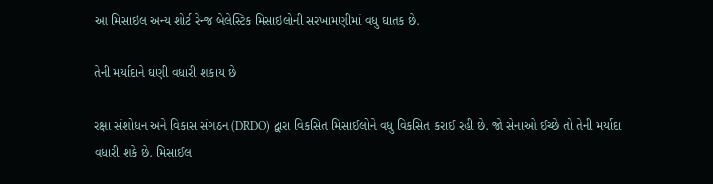આ મિસાઇલ અન્ય શોર્ટ રેન્જ બેલેસ્ટિક મિસાઇલોની સરખામણીમાં વધુ ઘાતક છે.

તેની મર્યાદાને ઘણી વધારી શકાય છે

રક્ષા સંશોધન અને વિકાસ સંગઠન (DRDO) દ્વારા વિકસિત મિસાઈલોને વધુ વિકસિત કરાઈ રહી છે. જો સેનાઓ ઈચ્છે તો તેની મર્યાદા વધારી શકે છે. મિસાઈલ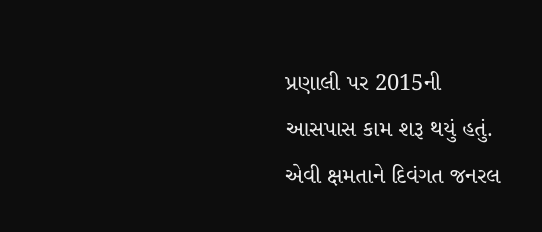પ્રણાલી પર 2015ની આસપાસ કામ શરૂ થયું હતું. એવી ક્ષમતાને દિવંગત જનરલ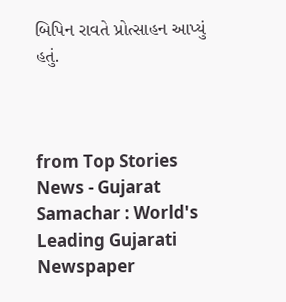બિપિન રાવતે પ્રોત્સાહન આપ્યું હતું.



from Top Stories News - Gujarat Samachar : World's Leading Gujarati Newspaper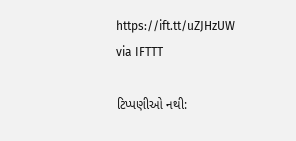https://ift.tt/uZJHzUW
via IFTTT

ટિપ્પણીઓ નથી: